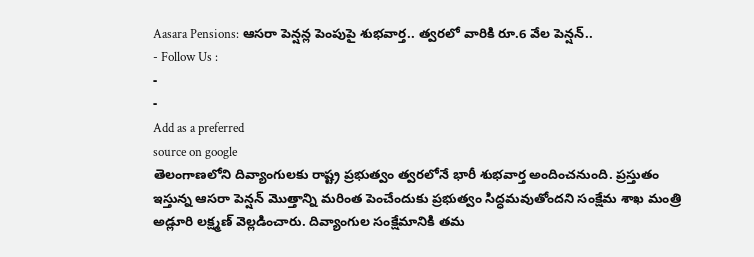Aasara Pensions: ఆసరా పెన్షన్ల పెంపుపై శుభవార్త.. త్వరలో వారికి రూ.6 వేల పెన్షన్..
- Follow Us :
-
-
Add as a preferred
source on google
తెలంగాణలోని దివ్యాంగులకు రాష్ట్ర ప్రభుత్వం త్వరలోనే భారీ శుభవార్త అందించనుంది. ప్రస్తుతం ఇస్తున్న ఆసరా పెన్షన్ మొత్తాన్ని మరింత పెంచేందుకు ప్రభుత్వం సిద్ధమవుతోందని సంక్షేమ శాఖ మంత్రి అడ్లూరి లక్ష్మణ్ వెల్లడించారు. దివ్యాంగుల సంక్షేమానికి తమ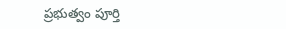ప్రభుత్వం పూర్తి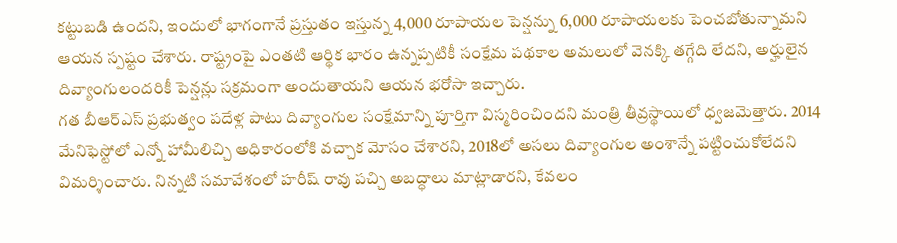కట్టుబడి ఉందని, ఇందులో భాగంగానే ప్రస్తుతం ఇస్తున్న 4,000 రూపాయల పెన్షన్ను 6,000 రూపాయలకు పెంచబోతున్నామని ఆయన స్పష్టం చేశారు. రాష్ట్రంపై ఎంతటి ఆర్థిక భారం ఉన్నప్పటికీ సంక్షేమ పథకాల అమలులో వెనక్కి తగ్గేది లేదని, అర్హులైన దివ్యాంగులందరికీ పెన్షన్లు సక్రమంగా అందుతాయని ఆయన భరోసా ఇచ్చారు.
గత బీఆర్ఎస్ ప్రభుత్వం పదేళ్ల పాటు దివ్యాంగుల సంక్షేమాన్ని పూర్తిగా విస్మరించిందని మంత్రి తీవ్రస్థాయిలో ధ్వజమెత్తారు. 2014 మేనిఫెస్టోలో ఎన్నో హామీలిచ్చి అధికారంలోకి వచ్చాక మోసం చేశారని, 2018లో అసలు దివ్యాంగుల అంశాన్నే పట్టించుకోలేదని విమర్శించారు. నిన్నటి సమావేశంలో హరీష్ రావు పచ్చి అబద్ధాలు మాట్లాడారని, కేవలం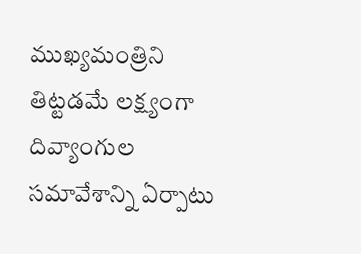ముఖ్యమంత్రిని తిట్టడమే లక్ష్యంగా దివ్యాంగుల సమావేశాన్ని ఏర్పాటు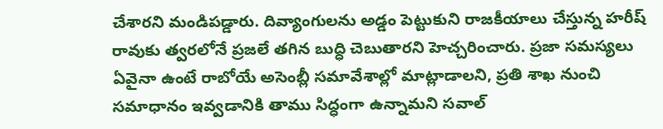చేశారని మండిపడ్డారు. దివ్యాంగులను అడ్డం పెట్టుకుని రాజకీయాలు చేస్తున్న హరీష్ రావుకు త్వరలోనే ప్రజలే తగిన బుద్ధి చెబుతారని హెచ్చరించారు. ప్రజా సమస్యలు ఏవైనా ఉంటే రాబోయే అసెంబ్లీ సమావేశాల్లో మాట్లాడాలని, ప్రతి శాఖ నుంచి సమాధానం ఇవ్వడానికి తాము సిద్ధంగా ఉన్నామని సవాల్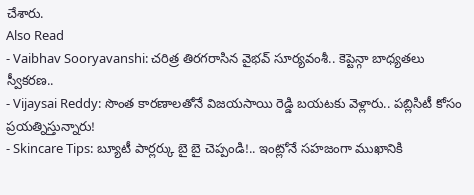చేశారు.
Also Read
- Vaibhav Sooryavanshi: చరిత్ర తిరగరాసిన వైభవ్ సూర్యవంశీ.. కెప్టెన్గా బాధ్యతలు స్వీకరణ..
- Vijaysai Reddy: సొంత కారణాలతోనే విజయసాయి రెడ్డి బయటకు వెళ్లారు.. పబ్లిసిటీ కోసం ప్రయత్నిస్తున్నారు!
- Skincare Tips: బ్యూటీ పార్లర్కు బై బై చెప్పండి!.. ఇంట్లోనే సహజంగా ముఖానికి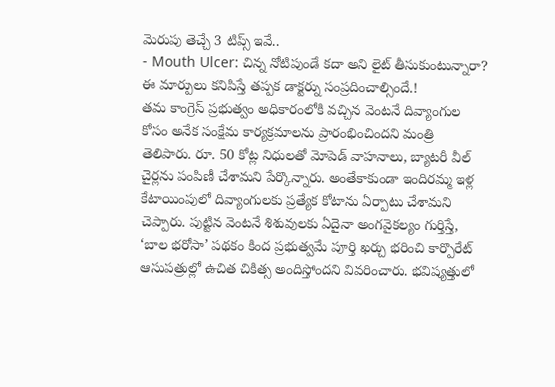మెరుపు తెచ్చే 3 టిప్స్ ఇవే..
- Mouth Ulcer: చిన్న నోటిపుండే కదా అని లైట్ తీసుకుంటున్నారా? ఈ మార్పులు కనిపిస్తే తప్పక డాక్టర్ను సంప్రదించాల్సిందే.!
తమ కాంగ్రెస్ ప్రభుత్వం అధికారంలోకి వచ్చిన వెంటనే దివ్యాంగుల కోసం అనేక సంక్షేమ కార్యక్రమాలను ప్రారంభించిందని మంత్రి తెలిపారు. రూ. 50 కోట్ల నిధులతో మోపెడ్ వాహనాలు, బ్యాటరీ వీల్ చైర్లను పంపిణీ చేశామని పేర్కొన్నారు. అంతేకాకుండా ఇందిరమ్మ ఇళ్ల కేటాయింపులో దివ్యాంగులకు ప్రత్యేక కోటాను ఏర్పాటు చేశామని చెప్పారు. పుట్టిన వెంటనే శిశువులకు ఏదైనా అంగవైకల్యం గుర్తిస్తే, ‘బాల భరోసా’ పథకం కింద ప్రభుత్వమే పూర్తి ఖర్చు భరించి కార్పొరేట్ ఆసుపత్రుల్లో ఉచిత చికిత్స అందిస్తోందని వివరించారు. భవిష్యత్తులో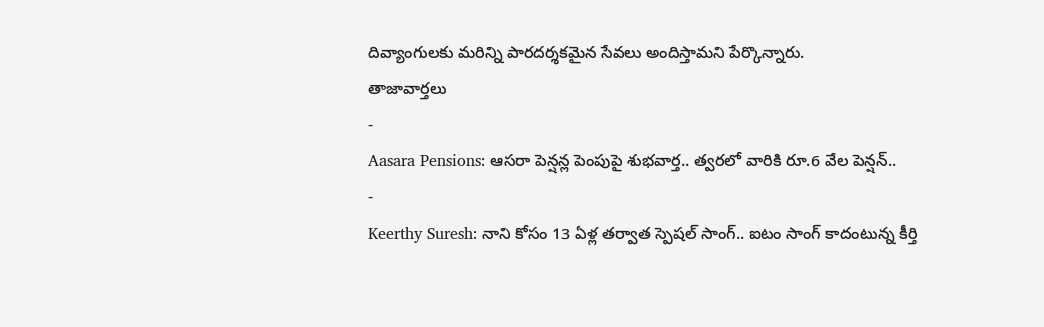దివ్యాంగులకు మరిన్ని పారదర్శకమైన సేవలు అందిస్తామని పేర్కొన్నారు.
తాజావార్తలు
-
Aasara Pensions: ఆసరా పెన్షన్ల పెంపుపై శుభవార్త.. త్వరలో వారికి రూ.6 వేల పెన్షన్..
-
Keerthy Suresh: నాని కోసం 13 ఏళ్ల తర్వాత స్పెషల్ సాంగ్.. ఐటం సాంగ్ కాదంటున్న కీర్తి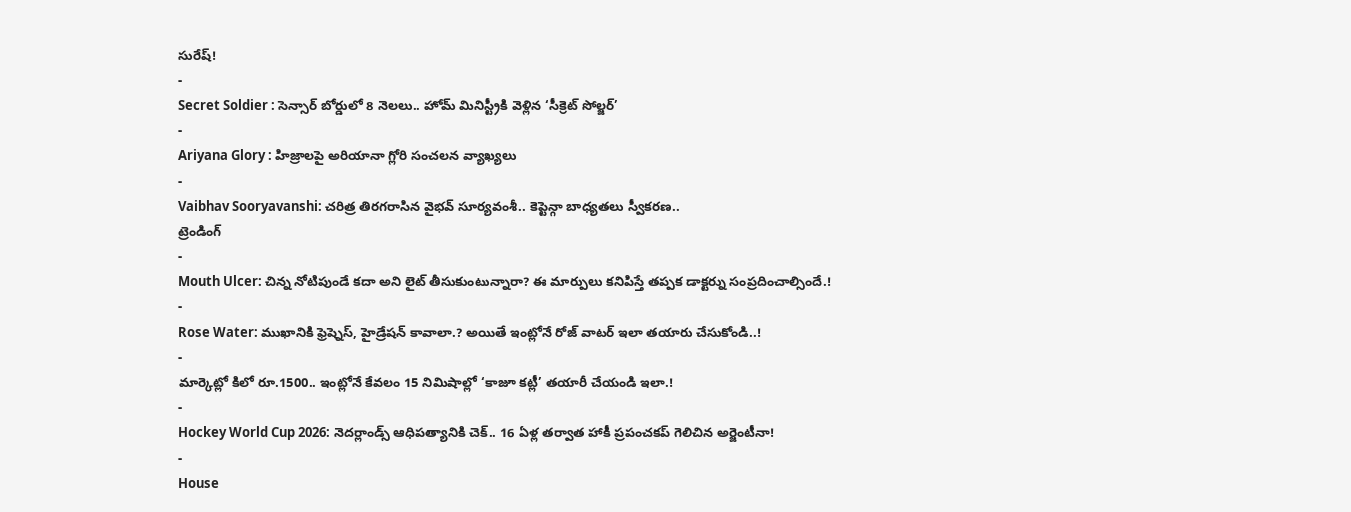సురేష్!
-
Secret Soldier : సెన్సార్ బోర్డులో 8 నెలలు.. హోమ్ మినిస్ట్రీకి వెళ్లిన ‘సీక్రెట్ సోల్జర్’
-
Ariyana Glory : హిజ్రాలపై అరియానా గ్లోరి సంచలన వ్యాఖ్యలు
-
Vaibhav Sooryavanshi: చరిత్ర తిరగరాసిన వైభవ్ సూర్యవంశీ.. కెప్టెన్గా బాధ్యతలు స్వీకరణ..
ట్రెండింగ్
-
Mouth Ulcer: చిన్న నోటిపుండే కదా అని లైట్ తీసుకుంటున్నారా? ఈ మార్పులు కనిపిస్తే తప్పక డాక్టర్ను సంప్రదించాల్సిందే.!
-
Rose Water: ముఖానికి ఫ్రెష్నెస్, హైడ్రేషన్ కావాలా.? అయితే ఇంట్లోనే రోజ్ వాటర్ ఇలా తయారు చేసుకోండి..!
-
మార్కెట్లో కిలో రూ.1500.. ఇంట్లోనే కేవలం 15 నిమిషాల్లో ‘కాజూ కట్లీ’ తయారీ చేయండి ఇలా.!
-
Hockey World Cup 2026: నెదర్లాండ్స్ ఆధిపత్యానికి చెక్.. 16 ఏళ్ల తర్వాత హాకీ ప్రపంచకప్ గెలిచిన అర్జెంటీనా!
-
House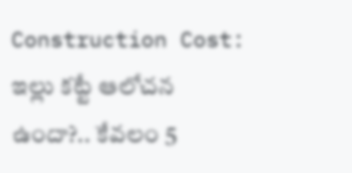Construction Cost: ఇల్లు కట్టే ఆలోచన ఉందా?.. కేవలం 5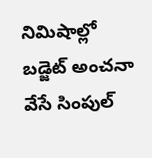నిమిషాల్లో బడ్జెట్ అంచనా వేసే సింపుల్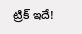ట్రిక్ ఇదే!